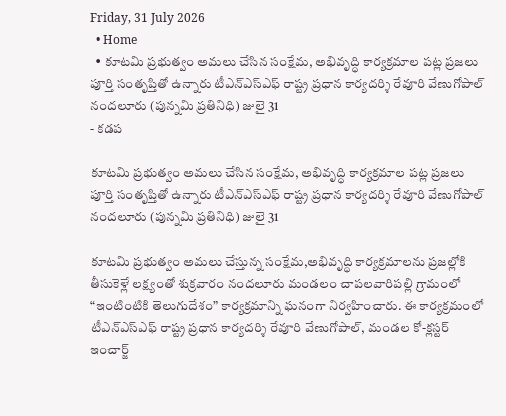Friday, 31 July 2026
  • Home
  • కూటమి ప్రభుత్వం అమలు చేసిన సంక్షేమ, అభివృద్ధి కార్యక్రమాల పట్ల ప్రజలు పూర్తి సంతృప్తితో ఉన్నారు టీఎన్ఎస్ఎఫ్ రాష్ట్ర ప్రధాన కార్యదర్శి రేవూరి వేణుగోపాల్ నందలూరు (పున్నమి ప్రతినిధి) జులై 31
- కడప

కూటమి ప్రభుత్వం అమలు చేసిన సంక్షేమ, అభివృద్ధి కార్యక్రమాల పట్ల ప్రజలు పూర్తి సంతృప్తితో ఉన్నారు టీఎన్ఎస్ఎఫ్ రాష్ట్ర ప్రధాన కార్యదర్శి రేవూరి వేణుగోపాల్ నందలూరు (పున్నమి ప్రతినిధి) జులై 31

కూటమి ప్రభుత్వం అమలు చేస్తున్న సంక్షేమ,అభివృద్ధి కార్యక్రమాలను ప్రజల్లోకి తీసుకెళ్లే లక్ష్యంతో శుక్రవారం నందలూరు మండలం చాపలవారిపల్లి గ్రామంలో “ఇంటింటికి తెలుగుదేశం” కార్యక్రమాన్ని ఘనంగా నిర్వహించారు. ఈ కార్యక్రమంలో టీఎన్ఎస్ఎఫ్ రాష్ట్ర ప్రధాన కార్యదర్శి రేవూరి వేణుగోపాల్, మండల కో-క్లస్టర్ ఇంచార్జ్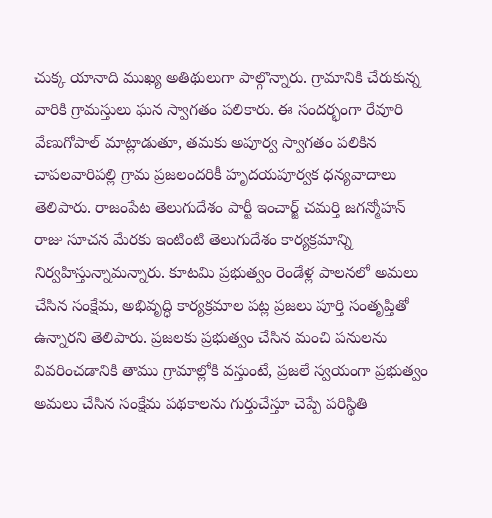చుక్క యానాది ముఖ్య అతిథులుగా పాల్గొన్నారు. గ్రామానికి చేరుకున్న వారికి గ్రామస్తులు ఘన స్వాగతం పలికారు. ఈ సందర్భంగా రేవూరి వేణుగోపాల్ మాట్లాడుతూ, తమకు అపూర్వ స్వాగతం పలికిన చాపలవారిపల్లి గ్రామ ప్రజలందరికీ హృదయపూర్వక ధన్యవాదాలు తెలిపారు. రాజంపేట తెలుగుదేశం పార్టీ ఇంచార్జ్ చమర్తి జగన్మోహన్ రాజు సూచన మేరకు ఇంటింటి తెలుగుదేశం కార్యక్రమాన్ని నిర్వహిస్తున్నామన్నారు. కూటమి ప్రభుత్వం రెండేళ్ల పాలనలో అమలు చేసిన సంక్షేమ, అభివృద్ధి కార్యక్రమాల పట్ల ప్రజలు పూర్తి సంతృప్తితో ఉన్నారని తెలిపారు. ప్రజలకు ప్రభుత్వం చేసిన మంచి పనులను వివరించడానికి తాము గ్రామాల్లోకి వస్తుంటే, ప్రజలే స్వయంగా ప్రభుత్వం అమలు చేసిన సంక్షేమ పథకాలను గుర్తుచేస్తూ చెప్పే పరిస్థితి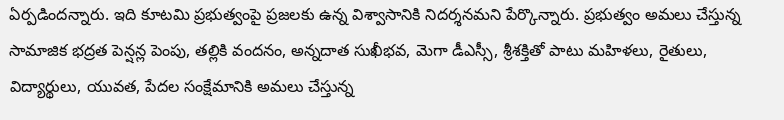ఏర్పడిందన్నారు. ఇది కూటమి ప్రభుత్వంపై ప్రజలకు ఉన్న విశ్వాసానికి నిదర్శనమని పేర్కొన్నారు. ప్రభుత్వం అమలు చేస్తున్న సామాజిక భద్రత పెన్షన్ల పెంపు, తల్లికి వందనం, అన్నదాత సుఖీభవ, మెగా డీఎస్సీ, శ్రీశక్తితో పాటు మహిళలు, రైతులు, విద్యార్థులు, యువత, పేదల సంక్షేమానికి అమలు చేస్తున్న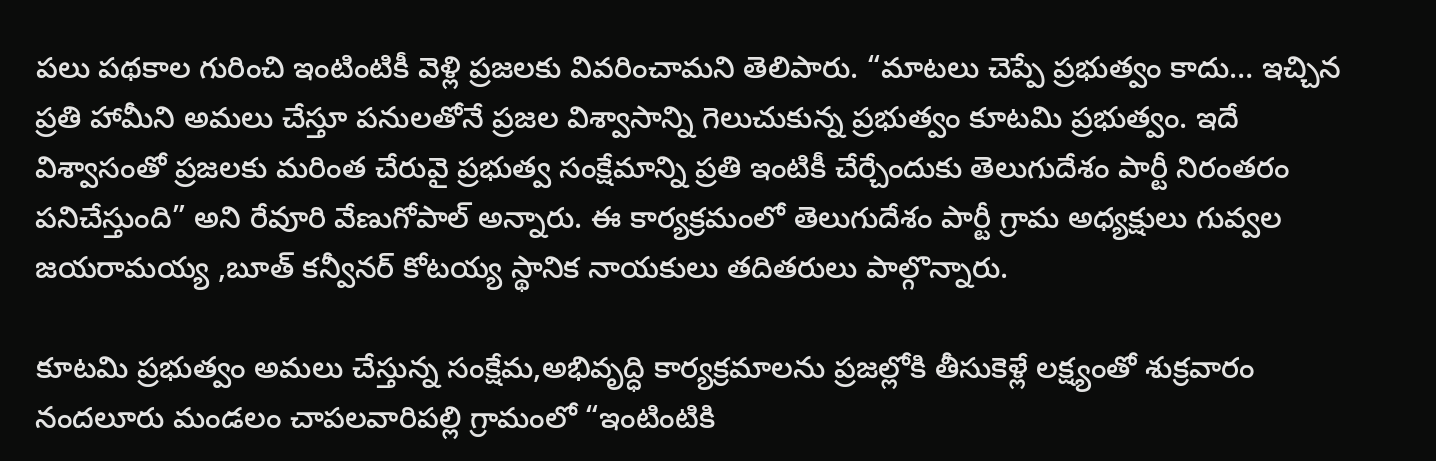పలు పథకాల గురించి ఇంటింటికీ వెళ్లి ప్రజలకు వివరించామని తెలిపారు. “మాటలు చెప్పే ప్రభుత్వం కాదు… ఇచ్చిన ప్రతి హామీని అమలు చేస్తూ పనులతోనే ప్రజల విశ్వాసాన్ని గెలుచుకున్న ప్రభుత్వం కూటమి ప్రభుత్వం. ఇదే విశ్వాసంతో ప్రజలకు మరింత చేరువై ప్రభుత్వ సంక్షేమాన్ని ప్రతి ఇంటికీ చేర్చేందుకు తెలుగుదేశం పార్టీ నిరంతరం పనిచేస్తుంది” అని రేవూరి వేణుగోపాల్ అన్నారు. ఈ కార్యక్రమంలో తెలుగుదేశం పార్టీ గ్రామ అధ్యక్షులు గువ్వల జయరామయ్య ,బూత్ కన్వీనర్ కోటయ్య స్థానిక నాయకులు తదితరులు పాల్గొన్నారు.

కూటమి ప్రభుత్వం అమలు చేస్తున్న సంక్షేమ,అభివృద్ధి కార్యక్రమాలను ప్రజల్లోకి తీసుకెళ్లే లక్ష్యంతో శుక్రవారం నందలూరు మండలం చాపలవారిపల్లి గ్రామంలో “ఇంటింటికి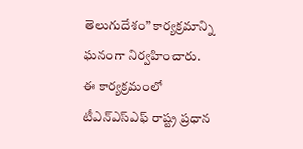తెలుగుదేశం” కార్యక్రమాన్ని ఘనంగా నిర్వహించారు.
ఈ కార్యక్రమంలో టీఎన్ఎస్ఎఫ్ రాష్ట్ర ప్రధాన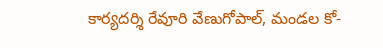కార్యదర్శి రేవూరి వేణుగోపాల్, మండల కో-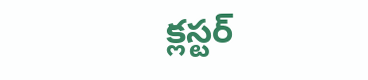క్లస్టర్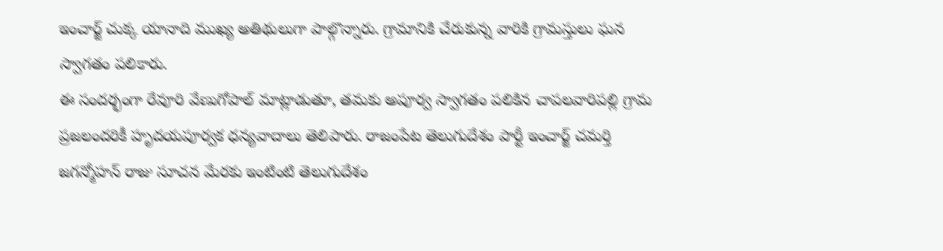ఇంచార్జ్ చుక్క యానాది ముఖ్య అతిథులుగా పాల్గొన్నారు. గ్రామానికి చేరుకున్న వారికి గ్రామస్తులు ఘన స్వాగతం పలికారు.
ఈ సందర్భంగా రేవూరి వేణుగోపాల్ మాట్లాడుతూ, తమకు అపూర్వ స్వాగతం పలికిన చాపలవారిపల్లి గ్రామ ప్రజలందరికీ హృదయపూర్వక ధన్యవాదాలు తెలిపారు. రాజంపేట తెలుగుదేశం పార్టీ ఇంచార్జ్ చమర్తి జగన్మోహన్ రాజు సూచన మేరకు ఇంటింటి తెలుగుదేశం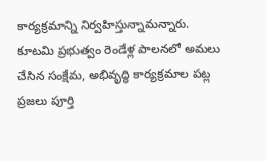కార్యక్రమాన్ని నిర్వహిస్తున్నామన్నారు. కూటమి ప్రభుత్వం రెండేళ్ల పాలనలో అమలు చేసిన సంక్షేమ, అభివృద్ధి కార్యక్రమాల పట్ల ప్రజలు పూర్తి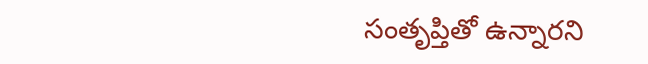సంతృప్తితో ఉన్నారని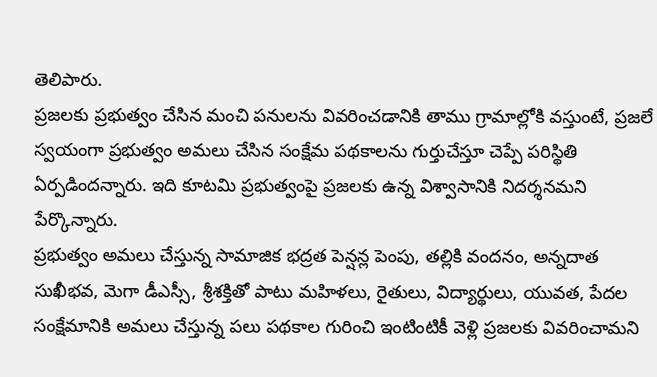తెలిపారు.
ప్రజలకు ప్రభుత్వం చేసిన మంచి పనులను వివరించడానికి తాము గ్రామాల్లోకి వస్తుంటే, ప్రజలే స్వయంగా ప్రభుత్వం అమలు చేసిన సంక్షేమ పథకాలను గుర్తుచేస్తూ చెప్పే పరిస్థితి ఏర్పడిందన్నారు. ఇది కూటమి ప్రభుత్వంపై ప్రజలకు ఉన్న విశ్వాసానికి నిదర్శనమని పేర్కొన్నారు.
ప్రభుత్వం అమలు చేస్తున్న సామాజిక భద్రత పెన్షన్ల పెంపు, తల్లికి వందనం, అన్నదాత సుఖీభవ, మెగా డీఎస్సీ, శ్రీశక్తితో పాటు మహిళలు, రైతులు, విద్యార్థులు, యువత, పేదల సంక్షేమానికి అమలు చేస్తున్న పలు పథకాల గురించి ఇంటింటికీ వెళ్లి ప్రజలకు వివరించామని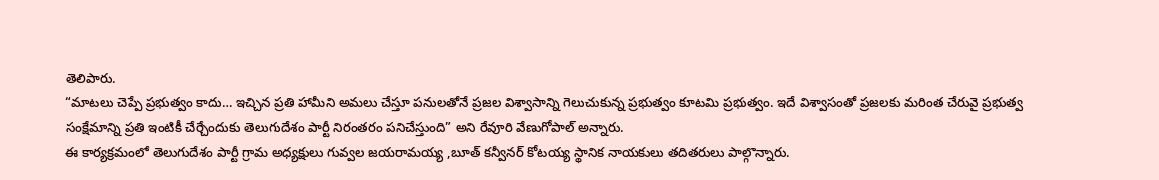తెలిపారు.
“మాటలు చెప్పే ప్రభుత్వం కాదు… ఇచ్చిన ప్రతి హామీని అమలు చేస్తూ పనులతోనే ప్రజల విశ్వాసాన్ని గెలుచుకున్న ప్రభుత్వం కూటమి ప్రభుత్వం. ఇదే విశ్వాసంతో ప్రజలకు మరింత చేరువై ప్రభుత్వ సంక్షేమాన్ని ప్రతి ఇంటికీ చేర్చేందుకు తెలుగుదేశం పార్టీ నిరంతరం పనిచేస్తుంది” అని రేవూరి వేణుగోపాల్ అన్నారు.
ఈ కార్యక్రమంలో తెలుగుదేశం పార్టీ గ్రామ అధ్యక్షులు గువ్వల జయరామయ్య ,బూత్ కన్వీనర్ కోటయ్య స్థానిక నాయకులు తదితరులు పాల్గొన్నారు.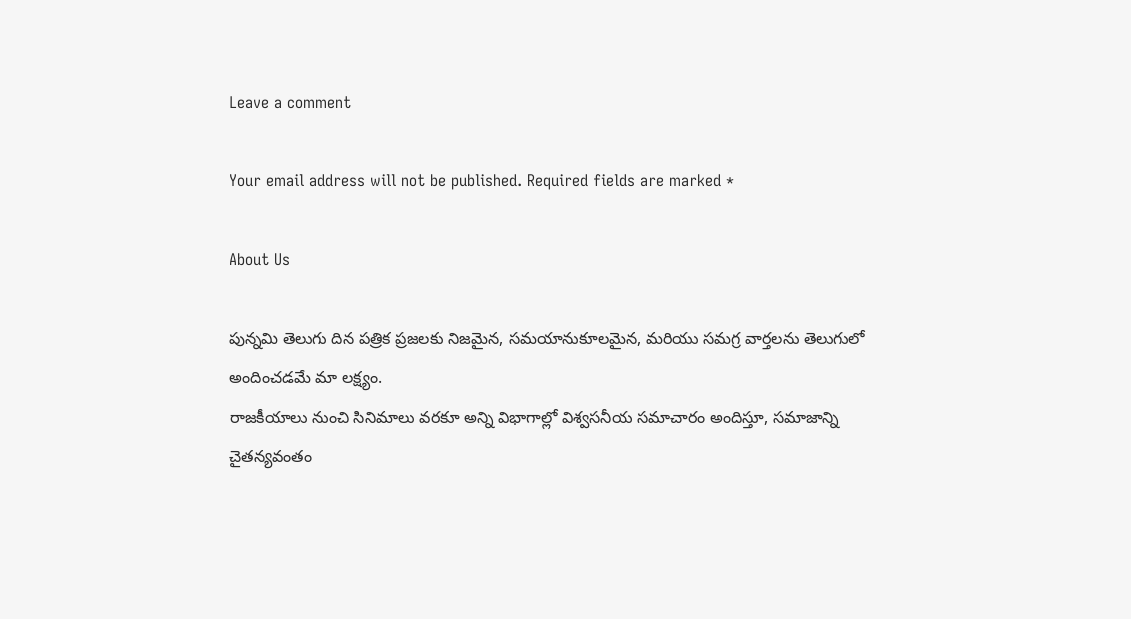Leave a comment

Your email address will not be published. Required fields are marked *

About Us

పున్నమి తెలుగు దిన పత్రిక ప్రజలకు నిజమైన, సమయానుకూలమైన, మరియు సమగ్ర వార్తలను తెలుగులో అందించడమే మా లక్ష్యం.
రాజకీయాలు నుంచి సినిమాలు వరకూ అన్ని విభాగాల్లో విశ్వసనీయ సమాచారం అందిస్తూ, సమాజాన్ని చైతన్యవంతం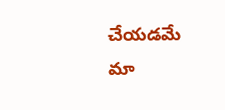చేయడమే మా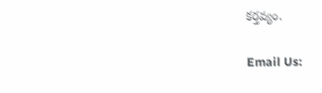కర్తవ్యం.

Email Us: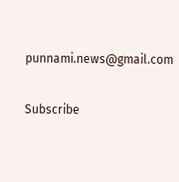punnami.news@gmail.com

Subscribe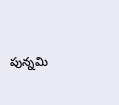పున్నమి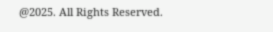@2025. All Rights Reserved.